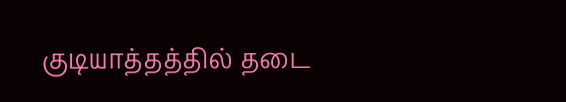குடியாத்தத்தில் தடை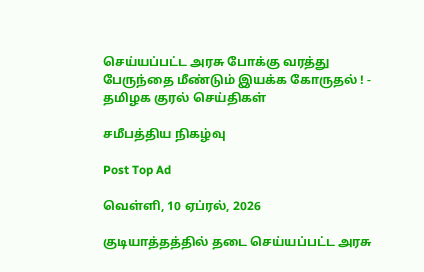செய்யப்பட்ட அரசு போக்கு வரத்து பேருந்தை மீண்டும் இயக்க கோருதல் ! - தமிழக குரல் செய்திகள்

சமீபத்திய நிகழ்வு

Post Top Ad

வெள்ளி, 10 ஏப்ரல், 2026

குடியாத்தத்தில் தடை செய்யப்பட்ட அரசு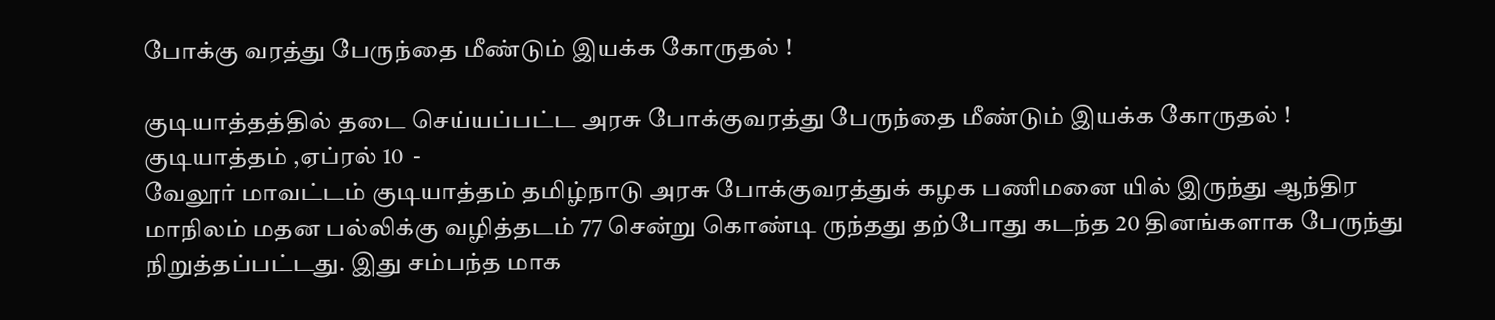போக்கு வரத்து பேருந்தை மீண்டும் இயக்க கோருதல் !

குடியாத்தத்தில் தடை செய்யப்பட்ட அரசு போக்குவரத்து பேருந்தை மீண்டும் இயக்க கோருதல் !
குடியாத்தம் ,ஏப்ரல் 10  -
வேலூர் மாவட்டம் குடியாத்தம் தமிழ்நாடு அரசு போக்குவரத்துக் கழக பணிமனை யில் இருந்து ஆந்திர மாநிலம் மதன பல்லிக்கு வழித்தடம் 77 சென்று கொண்டி ருந்தது தற்போது கடந்த 20 தினங்களாக பேருந்து நிறுத்தப்பட்டது. இது சம்பந்த மாக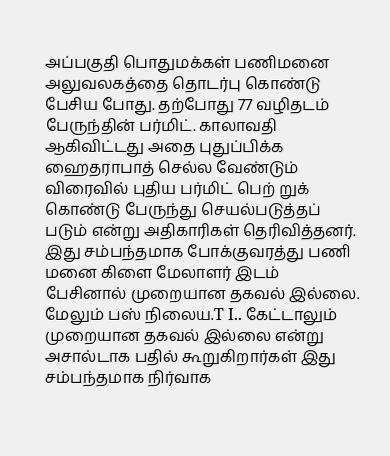அப்பகுதி பொதுமக்கள் பணிமனை அலுவலகத்தை தொடர்பு கொண்டு பேசிய போது. தற்போது 77 வழிதடம் பேருந்தின் பர்மிட். காலாவதி ஆகிவிட்டது அதை புதுப்பிக்க ஹைதராபாத் செல்ல வேண்டும் விரைவில் புதிய பர்மிட் பெற் றுக் கொண்டு பேருந்து செயல்படுத்தப் படும் என்று அதிகாரிகள் தெரிவித்தனர்.
இது சம்பந்தமாக போக்குவரத்து பணி மனை கிளை மேலாளர் இடம் பேசினால் முறையான தகவல் இல்லை. மேலும் பஸ் நிலைய.T I.. கேட்டாலும் முறையான தகவல் இல்லை என்று அசால்டாக பதில் கூறுகிறார்கள் இது சம்பந்தமாக நிர்வாக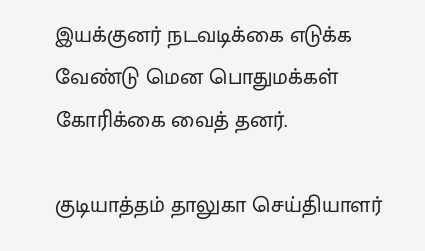இயக்குனர் நடவடிக்கை எடுக்க வேண்டு மென பொதுமக்கள் கோரிக்கை வைத் தனர்.

குடியாத்தம் தாலுகா செய்தியாளர்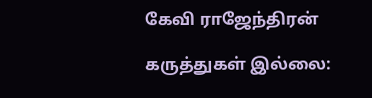கேவி ராஜேந்திரன்

கருத்துகள் இல்லை: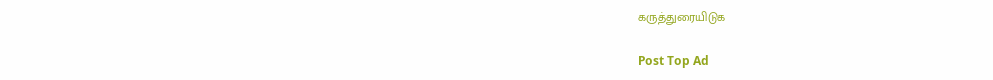கருத்துரையிடுக

Post Top Ad